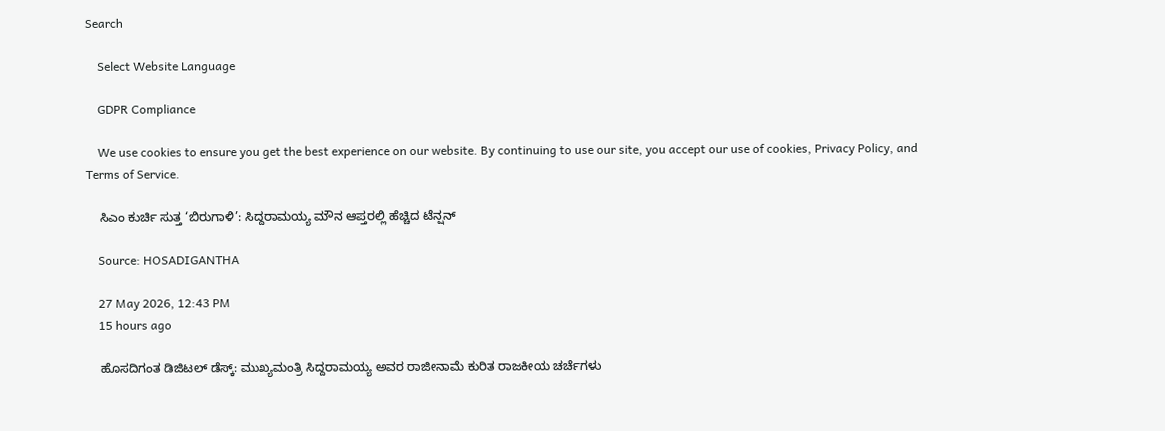Search

    Select Website Language

    GDPR Compliance

    We use cookies to ensure you get the best experience on our website. By continuing to use our site, you accept our use of cookies, Privacy Policy, and Terms of Service.

    ಸಿಎಂ ಕುರ್ಚಿ ಸುತ್ತ ‘ಬಿರುಗಾಳಿ’: ಸಿದ್ದರಾಮಯ್ಯ ಮೌನ ಆಪ್ತರಲ್ಲಿ ಹೆಚ್ಚಿದ ಟೆನ್ಷನ್

    Source: HOSADIGANTHA

    27 May 2026, 12:43 PM
    15 hours ago

    ಹೊಸದಿಗಂತ ಡಿಜಿಟಲ್ ಡೆಸ್ಕ್: ಮುಖ್ಯಮಂತ್ರಿ ಸಿದ್ದರಾಮಯ್ಯ ಅವರ ರಾಜೀನಾಮೆ ಕುರಿತ ರಾಜಕೀಯ ಚರ್ಚೆಗಳು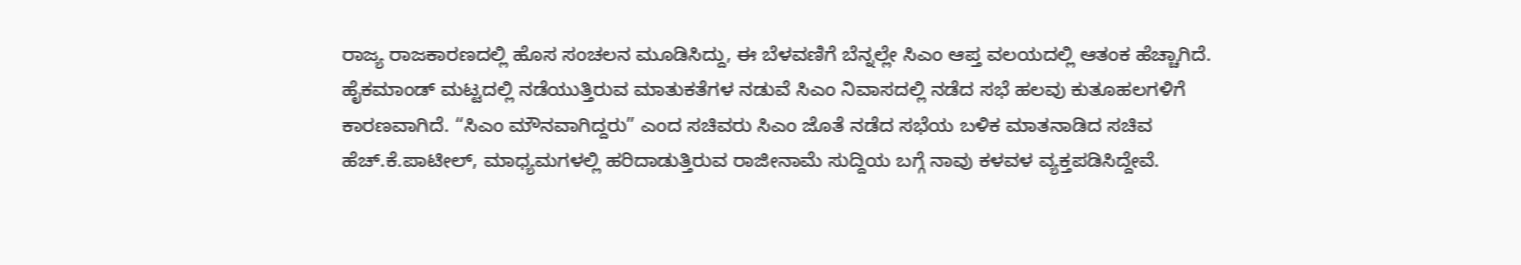ರಾಜ್ಯ ರಾಜಕಾರಣದಲ್ಲಿ ಹೊಸ ಸಂಚಲನ ಮೂಡಿಸಿದ್ದು, ಈ ಬೆಳವಣಿಗೆ ಬೆನ್ನಲ್ಲೇ ಸಿಎಂ ಆಪ್ತ ವಲಯದಲ್ಲಿ ಆತಂಕ ಹೆಚ್ಚಾಗಿದೆ. ಹೈಕಮಾಂಡ್ ಮಟ್ಟದಲ್ಲಿ ನಡೆಯುತ್ತಿರುವ ಮಾತುಕತೆಗಳ ನಡುವೆ ಸಿಎಂ ನಿವಾಸದಲ್ಲಿ ನಡೆದ ಸಭೆ ಹಲವು ಕುತೂಹಲಗಳಿಗೆ ಕಾರಣವಾಗಿದೆ. “ಸಿಎಂ ಮೌನವಾಗಿದ್ದರು” ಎಂದ ಸಚಿವರು ಸಿಎಂ ಜೊತೆ ನಡೆದ ಸಭೆಯ ಬಳಿಕ ಮಾತನಾಡಿದ ಸಚಿವ ಹೆಚ್.ಕೆ.ಪಾಟೀಲ್, ಮಾಧ್ಯಮಗಳಲ್ಲಿ ಹರಿದಾಡುತ್ತಿರುವ ರಾಜೀನಾಮೆ ಸುದ್ದಿಯ ಬಗ್ಗೆ ನಾವು ಕಳವಳ ವ್ಯಕ್ತಪಡಿಸಿದ್ದೇವೆ.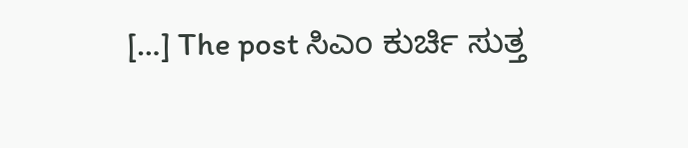[…] The post ಸಿಎಂ ಕುರ್ಚಿ ಸುತ್ತ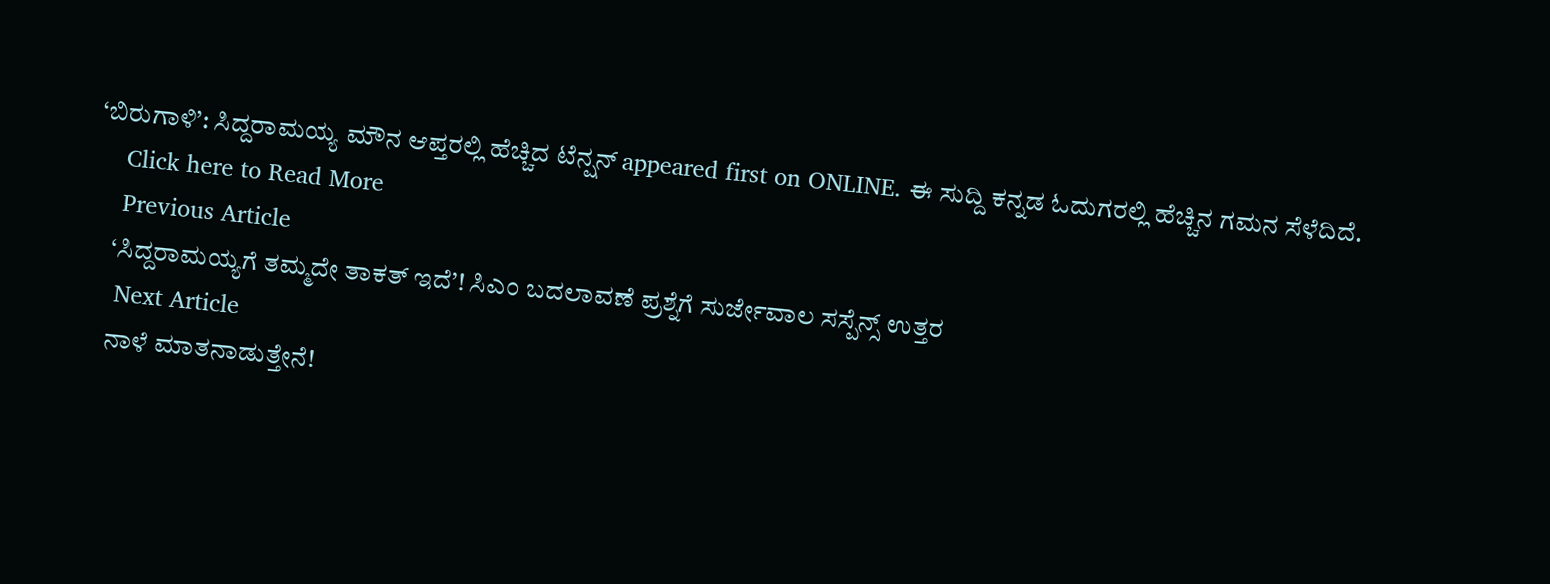‘ಬಿರುಗಾಳಿ’: ಸಿದ್ದರಾಮಯ್ಯ ಮೌನ ಆಪ್ತರಲ್ಲಿ ಹೆಚ್ಚಿದ ಟೆನ್ಷನ್ appeared first on ONLINE. ಈ ಸುದ್ದಿ ಕನ್ನಡ ಓದುಗರಲ್ಲಿ ಹೆಚ್ಚಿನ ಗಮನ ಸೆಳೆದಿದೆ.
    Click here to Read More
    Previous Article
    ‘ಸಿದ್ದರಾಮಯ್ಯಗೆ ತಮ್ಮದೇ ತಾಕತ್ ಇದೆ’! ಸಿಎಂ ಬದಲಾವಣೆ ಪ್ರಶ್ನೆಗೆ ಸುರ್ಜೇವಾಲ ಸಸ್ಪೆನ್ಸ್ ಉತ್ತರ
    Next Article
    ನಾಳೆ ಮಾತನಾಡುತ್ತೇನೆ!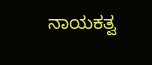ನಾಯಕತ್ವ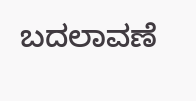ಬದಲಾವಣೆ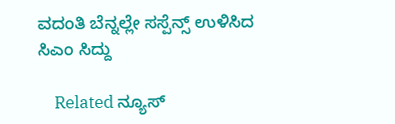ವದಂತಿ ಬೆನ್ನಲ್ಲೇ ಸಸ್ಪೆನ್ಸ್ ಉಳಿಸಿದ ಸಿಎಂ ಸಿದ್ದು

    Related ನ್ಯೂಸ್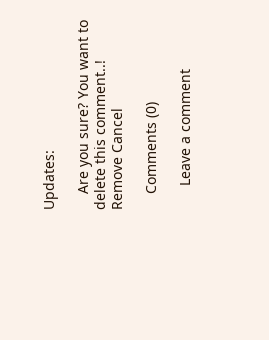Updates:

    Are you sure? You want to delete this comment..! Remove Cancel

    Comments (0)

      Leave a comment